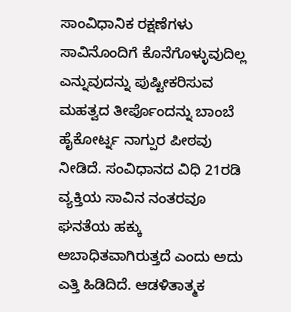ಸಾಂವಿಧಾನಿಕ ರಕ್ಷಣೆಗಳು ಸಾವಿನೊಂದಿಗೆ ಕೊನೆಗೊಳ್ಳುವುದಿಲ್ಲ ಎನ್ನುವುದನ್ನು ಪುಷ್ಟೀಕರಿಸುವ ಮಹತ್ವದ ತೀರ್ಪೊಂದನ್ನು ಬಾಂಬೆ ಹೈಕೋರ್ಟ್ನ ನಾಗ್ಪುರ ಪೀಠವು ನೀಡಿದೆ. ಸಂವಿಧಾನದ ವಿಧಿ 21ರಡಿ ವ್ಯಕ್ತಿಯ ಸಾವಿನ ನಂತರವೂ ಘನತೆಯ ಹಕ್ಕು ಅಬಾಧಿತವಾಗಿರುತ್ತದೆ ಎಂದು ಅದು ಎತ್ತಿ ಹಿಡಿದಿದೆ. ಆಡಳಿತಾತ್ಮಕ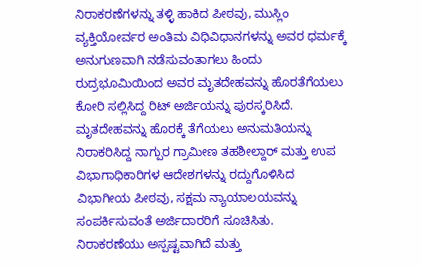ನಿರಾಕರಣೆಗಳನ್ನು ತಳ್ಳಿ ಹಾಕಿದ ಪೀಠವು, ಮುಸ್ಲಿಂ ವ್ಯಕ್ತಿಯೋರ್ವರ ಅಂತಿಮ ವಿಧಿವಿಧಾನಗಳನ್ನು ಅವರ ಧರ್ಮಕ್ಕೆ ಅನುಗುಣವಾಗಿ ನಡೆಸುವಂತಾಗಲು ಹಿಂದು ರುದ್ರಭೂಮಿಯಿಂದ ಅವರ ಮೃತದೇಹವನ್ನು ಹೊರತೆಗೆಯಲು ಕೋರಿ ಸಲ್ಲಿಸಿದ್ದ ರಿಟ್ ಅರ್ಜಿಯನ್ನು ಪುರಸ್ಕರಿಸಿದೆ.
ಮೃತದೇಹವನ್ನು ಹೊರಕ್ಕೆ ತೆಗೆಯಲು ಅನುಮತಿಯನ್ನು ನಿರಾಕರಿಸಿದ್ದ ನಾಗ್ಪುರ ಗ್ರಾಮೀಣ ತಹಶೀಲ್ದಾರ್ ಮತ್ತು ಉಪ ವಿಭಾಗಾಧಿಕಾರಿಗಳ ಆದೇಶಗಳನ್ನು ರದ್ದುಗೊಳಿಸಿದ ವಿಭಾಗೀಯ ಪೀಠವು, ಸಕ್ಷಮ ನ್ಯಾಯಾಲಯವನ್ನು ಸಂಪರ್ಕಿಸುವಂತೆ ಅರ್ಜಿದಾರರಿಗೆ ಸೂಚಿಸಿತು.
ನಿರಾಕರಣೆಯು ಅಸ್ಪಷ್ಟವಾಗಿದೆ ಮತ್ತು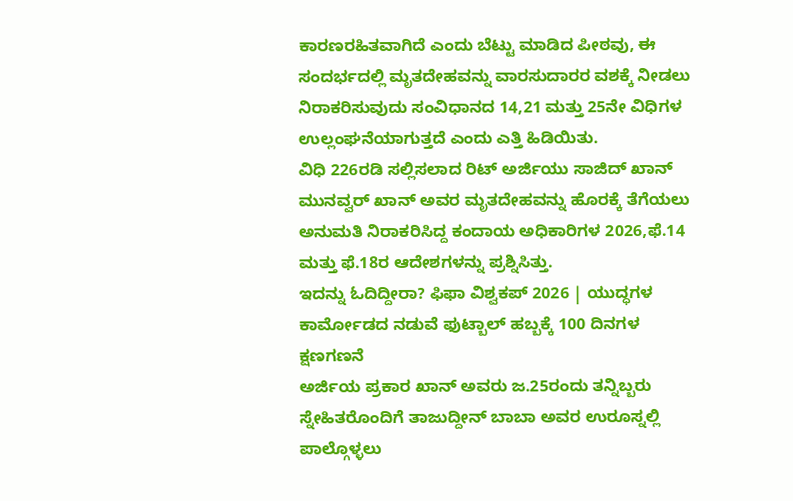ಕಾರಣರಹಿತವಾಗಿದೆ ಎಂದು ಬೆಟ್ಟು ಮಾಡಿದ ಪೀಠವು, ಈ ಸಂದರ್ಭದಲ್ಲಿ ಮೃತದೇಹವನ್ನು ವಾರಸುದಾರರ ವಶಕ್ಕೆ ನೀಡಲು ನಿರಾಕರಿಸುವುದು ಸಂವಿಧಾನದ 14,21 ಮತ್ತು 25ನೇ ವಿಧಿಗಳ ಉಲ್ಲಂಘನೆಯಾಗುತ್ತದೆ ಎಂದು ಎತ್ತಿ ಹಿಡಿಯಿತು.
ವಿಧಿ 226ರಡಿ ಸಲ್ಲಿಸಲಾದ ರಿಟ್ ಅರ್ಜಿಯು ಸಾಜಿದ್ ಖಾನ್ ಮುನವ್ವರ್ ಖಾನ್ ಅವರ ಮೃತದೇಹವನ್ನು ಹೊರಕ್ಕೆ ತೆಗೆಯಲು ಅನುಮತಿ ನಿರಾಕರಿಸಿದ್ದ ಕಂದಾಯ ಅಧಿಕಾರಿಗಳ 2026,ಫೆ.14 ಮತ್ತು ಫೆ.18ರ ಆದೇಶಗಳನ್ನು ಪ್ರಶ್ನಿಸಿತ್ತು.
ಇದನ್ನು ಓದಿದ್ದೀರಾ? ಫಿಫಾ ವಿಶ್ವಕಪ್ 2026 | ಯುದ್ಧಗಳ ಕಾರ್ಮೋಡದ ನಡುವೆ ಫುಟ್ಬಾಲ್ ಹಬ್ಬಕ್ಕೆ 100 ದಿನಗಳ ಕ್ಷಣಗಣನೆ
ಅರ್ಜಿಯ ಪ್ರಕಾರ ಖಾನ್ ಅವರು ಜ.25ರಂದು ತನ್ನಿಬ್ಬರು ಸ್ನೇಹಿತರೊಂದಿಗೆ ತಾಜುದ್ದೀನ್ ಬಾಬಾ ಅವರ ಉರೂಸ್ನಲ್ಲಿ ಪಾಲ್ಗೊಳ್ಳಲು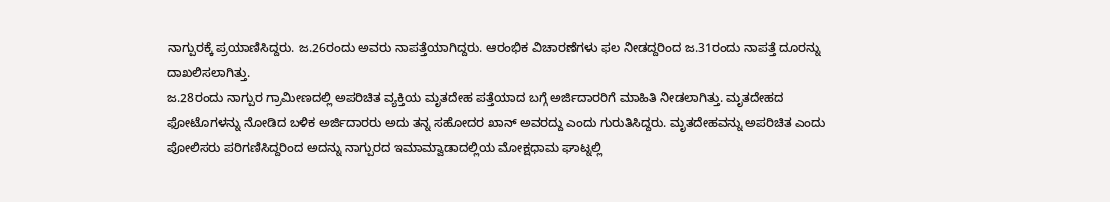ನಾಗ್ಪುರಕ್ಕೆ ಪ್ರಯಾಣಿಸಿದ್ದರು. ಜ.26ರಂದು ಅವರು ನಾಪತ್ತೆಯಾಗಿದ್ದರು. ಆರಂಭಿಕ ವಿಚಾರಣೆಗಳು ಫಲ ನೀಡದ್ದರಿಂದ ಜ.31ರಂದು ನಾಪತ್ತೆ ದೂರನ್ನು ದಾಖಲಿಸಲಾಗಿತ್ತು.
ಜ.28ರಂದು ನಾಗ್ಪುರ ಗ್ರಾಮೀಣದಲ್ಲಿ ಅಪರಿಚಿತ ವ್ಯಕ್ತಿಯ ಮೃತದೇಹ ಪತ್ತೆಯಾದ ಬಗ್ಗೆ ಅರ್ಜಿದಾರರಿಗೆ ಮಾಹಿತಿ ನೀಡಲಾಗಿತ್ತು. ಮೃತದೇಹದ ಫೋಟೊಗಳನ್ನು ನೋಡಿದ ಬಳಿಕ ಅರ್ಜಿದಾರರು ಅದು ತನ್ನ ಸಹೋದರ ಖಾನ್ ಅವರದ್ದು ಎಂದು ಗುರುತಿಸಿದ್ದರು. ಮೃತದೇಹವನ್ನು ಅಪರಿಚಿತ ಎಂದು ಪೋಲಿಸರು ಪರಿಗಣಿಸಿದ್ದರಿಂದ ಅದನ್ನು ನಾಗ್ಪುರದ ಇಮಾಮ್ವಾಡಾದಲ್ಲಿಯ ಮೋಕ್ಷಧಾಮ ಘಾಟ್ನಲ್ಲಿ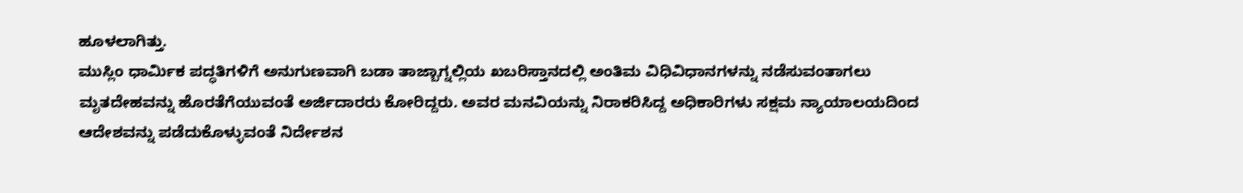ಹೂಳಲಾಗಿತ್ತು.
ಮುಸ್ಲಿಂ ಧಾರ್ಮಿಕ ಪದ್ಧತಿಗಳಿಗೆ ಅನುಗುಣವಾಗಿ ಬಡಾ ತಾಜ್ಬಾಗ್ನಲ್ಲಿಯ ಖಬರಿಸ್ತಾನದಲ್ಲಿ ಅಂತಿಮ ವಿಧಿವಿಧಾನಗಳನ್ನು ನಡೆಸುವಂತಾಗಲು ಮೃತದೇಹವನ್ನು ಹೊರತೆಗೆಯುವಂತೆ ಅರ್ಜಿದಾರರು ಕೋರಿದ್ದರು. ಅವರ ಮನವಿಯನ್ನು ನಿರಾಕರಿಸಿದ್ದ ಅಧಿಕಾರಿಗಳು ಸಕ್ಷಮ ನ್ಯಾಯಾಲಯದಿಂದ ಆದೇಶವನ್ನು ಪಡೆದುಕೊಳ್ಳುವಂತೆ ನಿರ್ದೇಶನ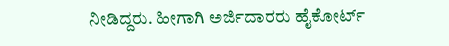ನೀಡಿದ್ದರು. ಹೀಗಾಗಿ ಅರ್ಜಿದಾರರು ಹೈಕೋರ್ಟ್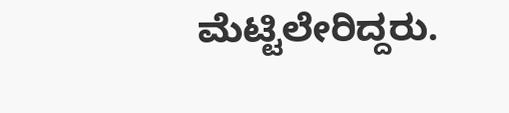ಮೆಟ್ಟಿಲೇರಿದ್ದರು.